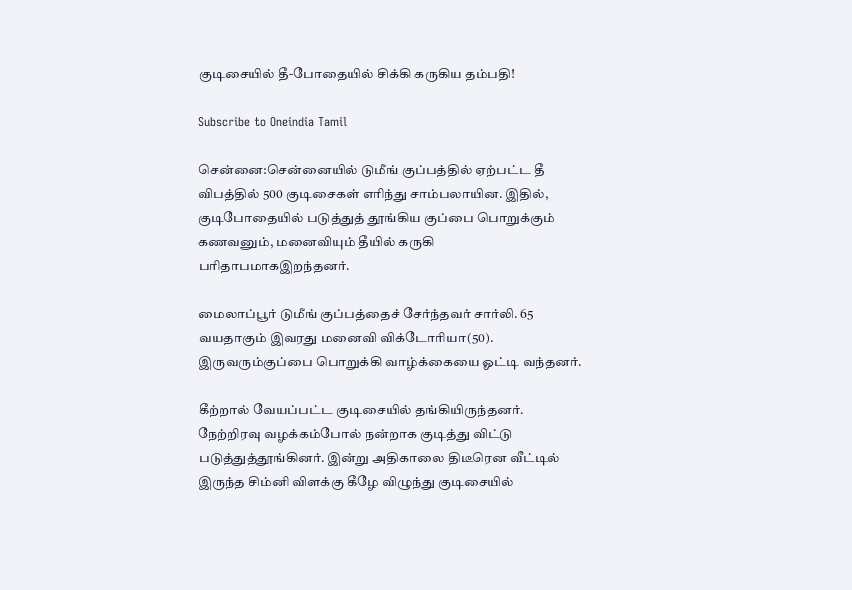குடிசையில் தீ-போதையில் சிக்கி கருகிய தம்பதி!

Subscribe to Oneindia Tamil

சென்னை:சென்னையில் டுமீங் குப்பத்தில் ஏற்பட்ட தீ விபத்தில் 500 குடிசைகள் எரிந்து சாம்பலாயின. இதில், குடிபோதையில் படுத்துத் தூங்கிய குப்பை பொறுக்கும் கணவனும், மனைவியும் தீயில் கருகி பரிதாபமாகஇறந்தனர்.

மைலாப்பூர் டுமீங் குப்பத்தைச் சேர்ந்தவர் சார்லி. 65 வயதாகும் இவரது மனைவி விக்டோரியா(50). இருவரும்குப்பை பொறுக்கி வாழ்க்கையை ஓட்டி வந்தனர்.

கீற்றால் வேயப்பட்ட குடிசையில் தங்கியிருந்தனர். நேற்றிரவு வழக்கம்போல் நன்றாக குடித்து விட்டு படுத்துத்தூங்கினர். இன்று அதிகாலை திடீரென வீட்டில் இருந்த சிம்னி விளக்கு கீழே விழுந்து குடிசையில்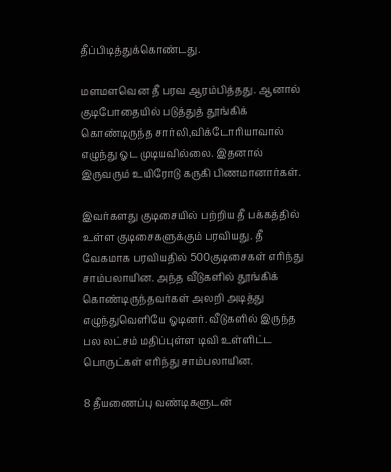தீப்பிடித்துக்கொண்டது.

மளமளவென தீ பரவ ஆரம்பித்தது. ஆனால் குடிபோதையில் படுத்துத் தூங்கிக் கொண்டிருந்த சார்லி,விக்டோரியாவால் எழுந்து ஓட முடியவில்லை. இதனால் இருவரும் உயிரோடு கருகி பிணமானார்கள்.

இவர்களது குடிசையில் பற்றிய தீ பக்கத்தில் உள்ள குடிசைகளுக்கும் பரவியது. தீ வேகமாக பரவியதில் 500குடிசைகள் எரிந்து சாம்பலாயின. அந்த வீடுகளில் தூங்கிக் கொண்டிருந்தவர்கள் அலறி அடித்து எழுந்துவெளியே ஓடினர். வீடுகளில் இருந்த பல லட்சம் மதிப்புள்ள டிவி உள்ளிட்ட பொருட்கள் எரிந்து சாம்பலாயின.

8 தீயணைப்பு வண்டிகளுடன்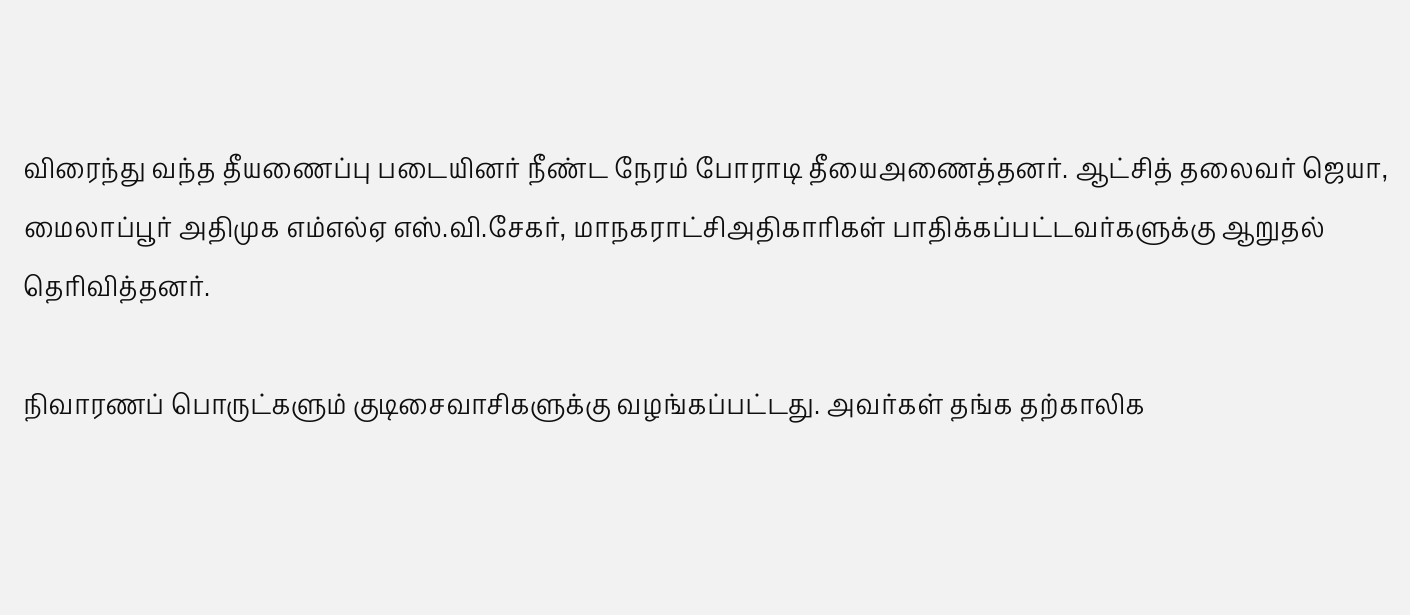விரைந்து வந்த தீயணைப்பு படையினர் நீண்ட நேரம் போராடி தீயைஅணைத்தனர். ஆட்சித் தலைவர் ஜெயா, மைலாப்பூர் அதிமுக எம்எல்ஏ எஸ்.வி.சேகர், மாநகராட்சிஅதிகாரிகள் பாதிக்கப்பட்டவர்களுக்கு ஆறுதல் தெரிவித்தனர்.

நிவாரணப் பொருட்களும் குடிசைவாசிகளுக்கு வழங்கப்பட்டது. அவர்கள் தங்க தற்காலிக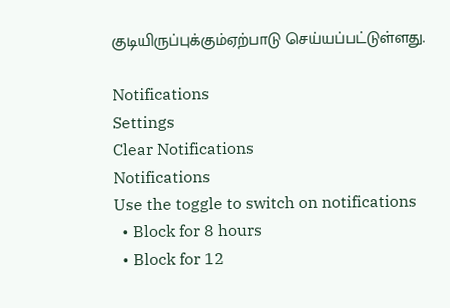குடியிருப்புக்கும்ஏற்பாடு செய்யப்பட்டுள்ளது.

Notifications
Settings
Clear Notifications
Notifications
Use the toggle to switch on notifications
  • Block for 8 hours
  • Block for 12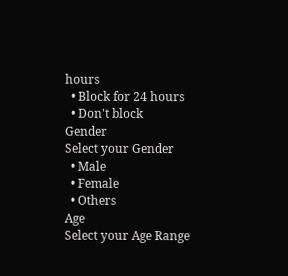hours
  • Block for 24 hours
  • Don't block
Gender
Select your Gender
  • Male
  • Female
  • Others
Age
Select your Age Range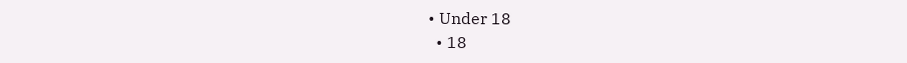• Under 18
  • 18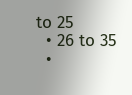to 25
  • 26 to 35
  •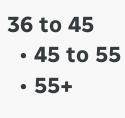36 to 45
  • 45 to 55
  • 55+